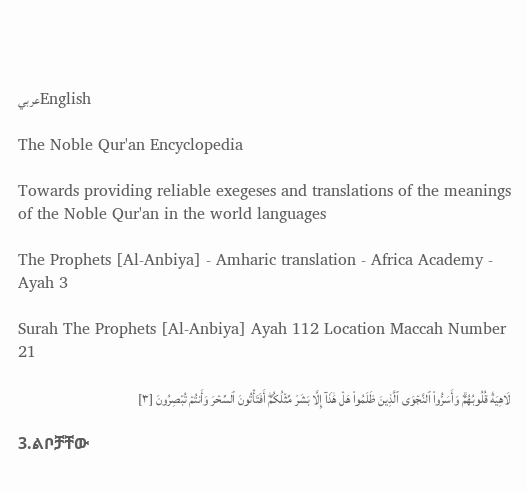عربيEnglish

The Noble Qur'an Encyclopedia

Towards providing reliable exegeses and translations of the meanings of the Noble Qur'an in the world languages

The Prophets [Al-Anbiya] - Amharic translation - Africa Academy - Ayah 3

Surah The Prophets [Al-Anbiya] Ayah 112 Location Maccah Number 21

لَاهِيَةٗ قُلُوبُهُمۡۗ وَأَسَرُّواْ ٱلنَّجۡوَى ٱلَّذِينَ ظَلَمُواْ هَلۡ هَٰذَآ إِلَّا بَشَرٞ مِّثۡلُكُمۡۖ أَفَتَأۡتُونَ ٱلسِّحۡرَ وَأَنتُمۡ تُبۡصِرُونَ [٣]

3.ልቦቻቸው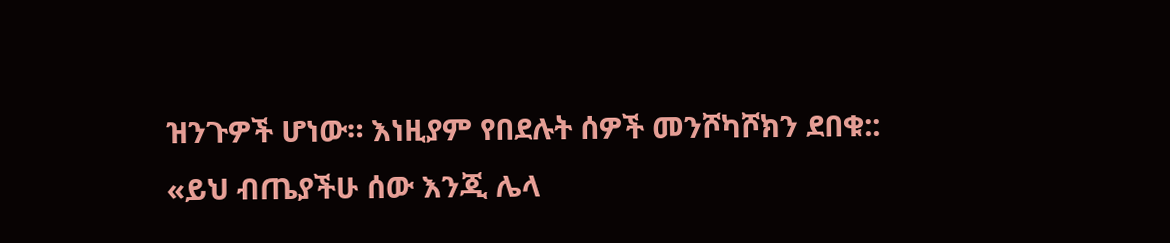ዝንጉዎች ሆነው። እነዚያም የበደሉት ሰዎች መንሾካሾክን ደበቁ:: «ይህ ብጤያችሁ ሰው እንጂ ሌላ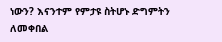ነውን? እናንተም የምታዩ ስትሆኑ ድግምትን ለመቀበል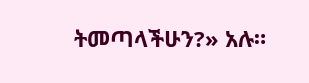ትመጣላችሁን?» አሉ።